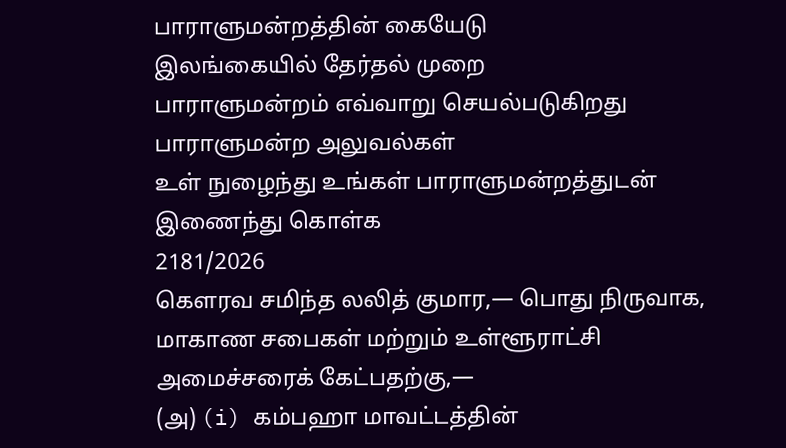பாராளுமன்றத்தின் கையேடு
இலங்கையில் தேர்தல் முறை
பாராளுமன்றம் எவ்வாறு செயல்படுகிறது
பாராளுமன்ற அலுவல்கள்
உள் நுழைந்து உங்கள் பாராளுமன்றத்துடன் இணைந்து கொள்க
2181/2026
கௌரவ சமிந்த லலித் குமார,— பொது நிருவாக, மாகாண சபைகள் மற்றும் உள்ளூராட்சி அமைச்சரைக் கேட்பதற்கு,—
(அ) (i) கம்பஹா மாவட்டத்தின்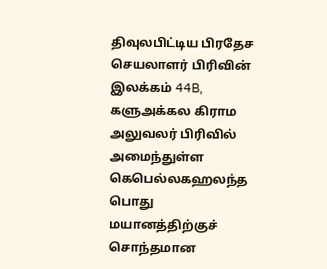திவுலபிட்டிய பிரதேச செயலாளர் பிரிவின் இலக்கம் 44B, களுஅக்கல கிராம அலுவலர் பிரிவில் அமைந்துள்ள கெபெல்லகஹலந்த பொது மயானத்திற்குச் சொந்தமான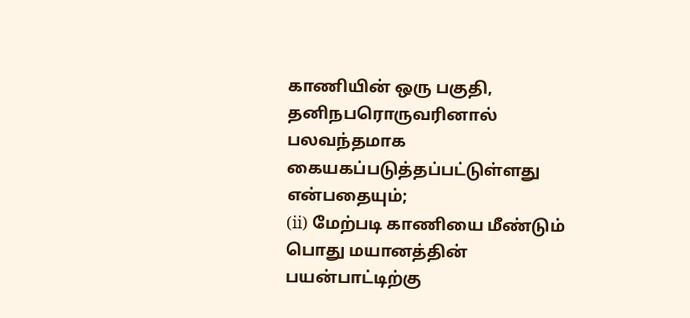காணியின் ஒரு பகுதி, தனிநபரொருவரினால் பலவந்தமாக கையகப்படுத்தப்பட்டுள்ளது என்பதையும்;
(ii) மேற்படி காணியை மீண்டும் பொது மயானத்தின் பயன்பாட்டிற்கு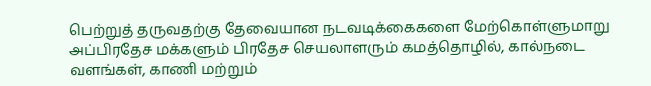பெற்றுத் தருவதற்கு தேவையான நடவடிக்கைகளை மேற்கொள்ளுமாறு அப்பிரதேச மக்களும் பிரதேச செயலாளரும் கமத்தொழில், கால்நடை வளங்கள், காணி மற்றும்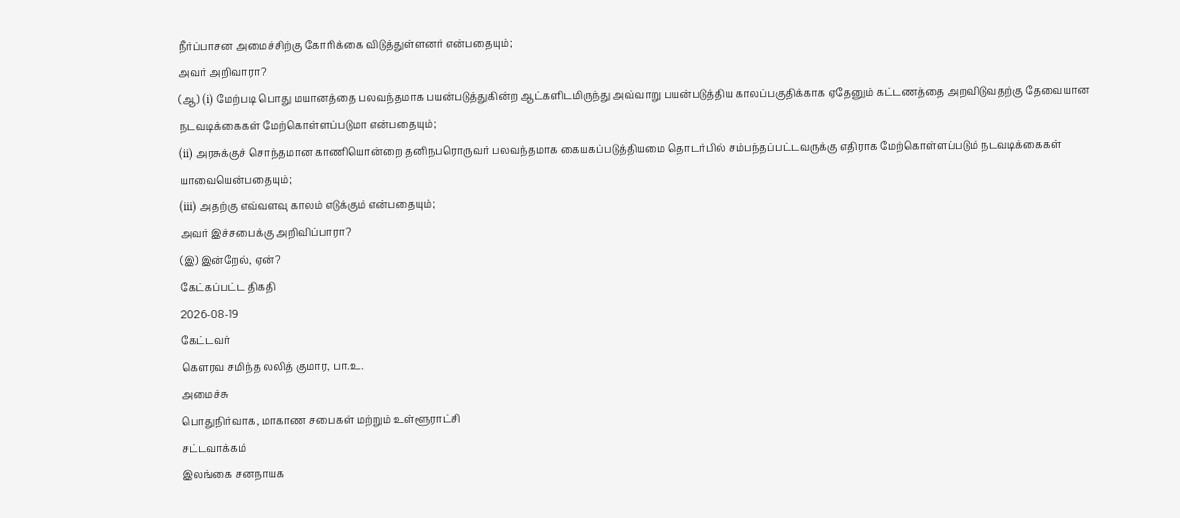நீர்ப்பாசன அமைச்சிற்கு கோரிக்கை விடுத்துள்ளனர் என்பதையும்;
அவர் அறிவாரா?
(ஆ) (i) மேற்படி பொது மயானத்தை பலவந்தமாக பயன்படுத்துகின்ற ஆட்களிடமிருந்து அவ்வாறு பயன்படுத்திய காலப்பகுதிக்காக ஏதேனும் கட்டணத்தை அறவிடுவதற்கு தேவையான நடவடிக்கைகள் மேற்கொள்ளப்படுமா என்பதையும்;
(ii) அரசுக்குச் சொந்தமான காணியொன்றை தனிநபரொருவர் பலவந்தமாக கையகப்படுத்தியமை தொடர்பில் சம்பந்தப்பட்டவருக்கு எதிராக மேற்கொள்ளப்படும் நடவடிக்கைகள் யாவையென்பதையும்;
(iii) அதற்கு எவ்வளவு காலம் எடுக்கும் என்பதையும்;
அவர் இச்சபைக்கு அறிவிப்பாரா?
(இ) இன்றேல், ஏன்?
கேட்கப்பட்ட திகதி
2026-08-19
கேட்டவர்
கௌரவ சமிந்த லலித் குமார, பா.உ.
அமைச்சு
பொதுநிர்வாக, மாகாண சபைகள் மற்றும் உள்ளூராட்சி
சட்டவாக்கம்
இலங்கை சனநாயக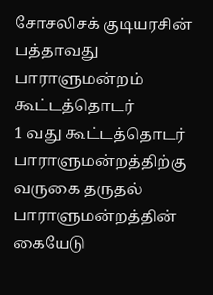சோசலிசக் குடியரசின் பத்தாவது பாராளுமன்றம்
கூட்டத்தொடர்
1 வது கூட்டத்தொடர்
பாராளுமன்றத்திற்கு வருகை தருதல்
பாராளுமன்றத்தின் கையேடு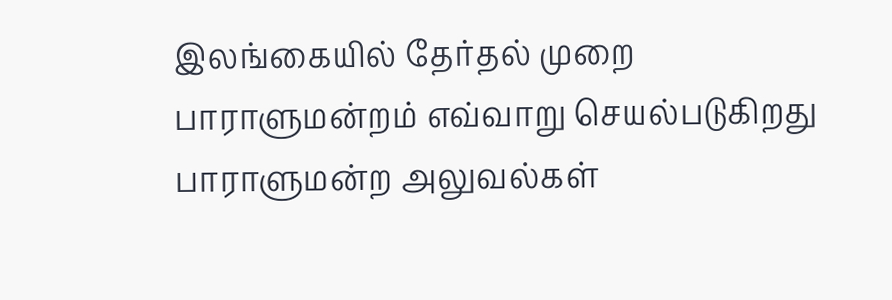இலங்கையில் தேர்தல் முறை
பாராளுமன்றம் எவ்வாறு செயல்படுகிறது
பாராளுமன்ற அலுவல்கள்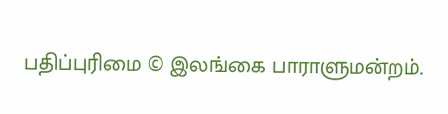பதிப்புரிமை © இலங்கை பாராளுமன்றம்.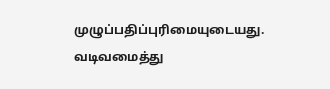முழுப்பதிப்புரிமையுடையது.
வடிவமைத்து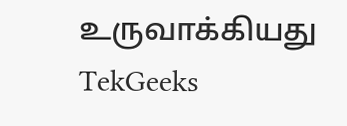உருவாக்கியது TekGeeks